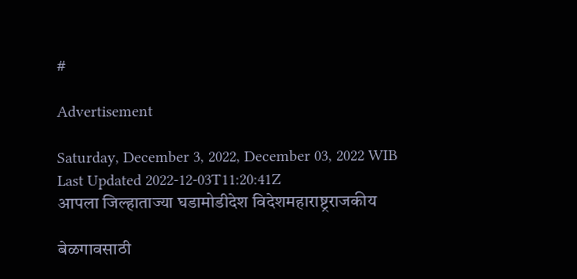#

Advertisement

Saturday, December 3, 2022, December 03, 2022 WIB
Last Updated 2022-12-03T11:20:41Z
आपला जिल्हाताज्या घडामोडीदेश विदेशमहाराष्ट्रराजकीय

बेळगावसाठी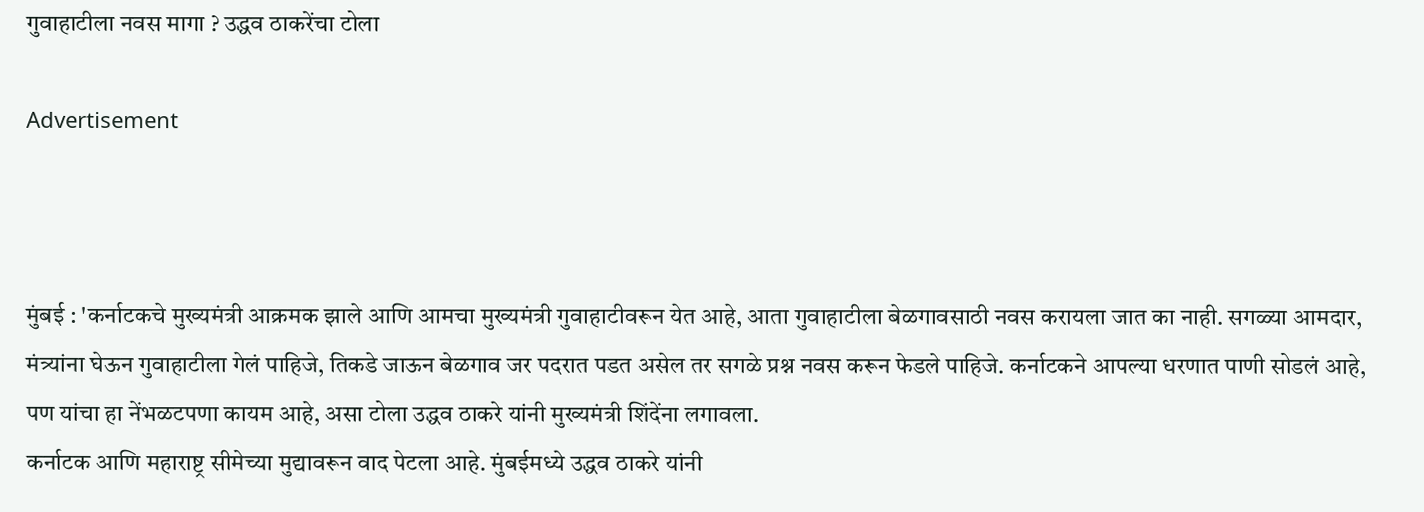गुवाहाटीला नवस मागा ? उद्धव ठाकरेंचा टोला

Advertisement



मुंबई : 'कर्नाटकचे मुख्यमंत्री आक्रमक झाले आणि आमचा मुख्यमंत्री गुवाहाटीवरून येत आहे, आता गुवाहाटीला बेळगावसाठी नवस करायला जात का नाही. सगळ्या आमदार, मंत्र्यांना घेऊन गुवाहाटीला गेलं पाहिजे, तिकडे जाऊन बेळगाव जर पदरात पडत असेल तर सगळे प्रश्न नवस करून फेडले पाहिजे. कर्नाटकने आपल्या धरणात पाणी सोडलं आहे, पण यांचा हा नेंभळटपणा कायम आहे, असा टोला उद्धव ठाकरे यांनी मुख्यमंत्री शिंदेंना लगावला.
कर्नाटक आणि महाराष्ट्र सीमेच्या मुद्यावरून वाद पेटला आहे. मुंबईमध्ये उद्धव ठाकरे यांनी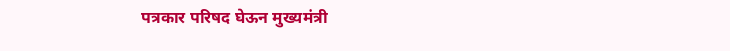पत्रकार परिषद घेऊन मुख्यमंत्री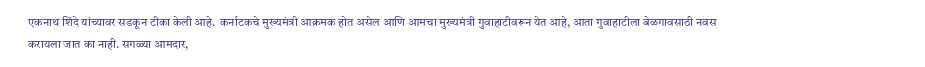एकनाथ शिंदे यांच्यावर सडकून टीका केली आहे.  कर्नाटकचे मुख्यमंत्री आक्रमक होत असेल आणि आमचा मुख्यमंत्री गुवाहाटीवरून येत आहे, आता गुवाहाटीला बेळगावसाठी नवस करायला जात का नाही. सगळ्या आमदार,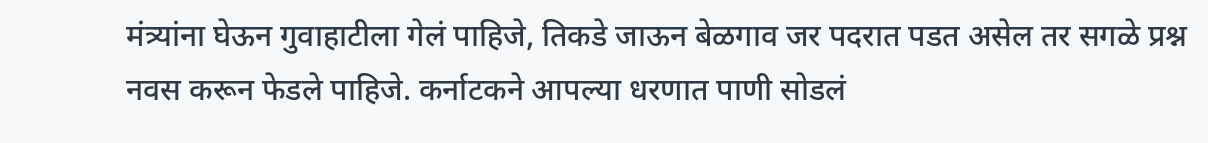मंत्र्यांना घेऊन गुवाहाटीला गेलं पाहिजे, तिकडे जाऊन बेळगाव जर पदरात पडत असेल तर सगळे प्रश्न नवस करून फेडले पाहिजे. कर्नाटकने आपल्या धरणात पाणी सोडलं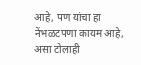आहे, पण यांचा हा नेंभळटपणा कायम आहे, असा टोलाही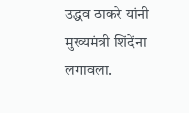उद्धव ठाकरे यांनी मुख्यमंत्री शिंदेंना लगावला.